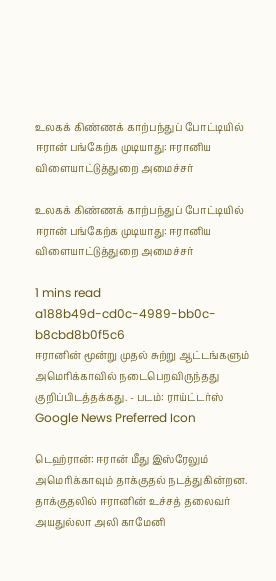உலகக் கிண்ணக் காற்பந்துப் போட்டியில் ஈரான் பங்கேற்க முடியாது: ஈரானிய விளையாட்டுத்துறை அமைச்சர்

உலகக் கிண்ணக் காற்பந்துப் போட்டியில் ஈரான் பங்கேற்க முடியாது: ஈரானிய விளையாட்டுத்துறை அமைச்சர்

1 mins read
a188b49d-cd0c-4989-bb0c-b8cbd8b0f5c6
ஈரானின் மூன்று முதல் சுற்று ஆட்டங்களும் அமெரிக்காவில் நடைபெறவிருந்தது குறிப்பிடத்தக்கது. - படம்: ராய்ட்டர்ஸ்
Google News Preferred Icon

டெஹ்ரான்: ஈரான் மீது இஸ்‌ரேலும் அமெரிக்காவும் தாக்குதல் நடத்துகின்றன. தாக்குதலில் ஈரானின் உச்சத் தலைவர் அயதுல்லா அலி காமேனி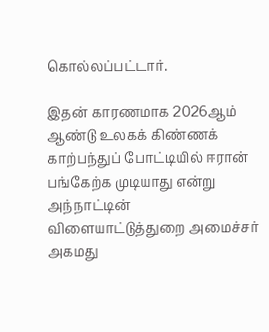கொல்லப்பட்டார்.

இதன் காரணமாக 2026ஆம் ஆண்டு உலகக் கிண்ணக் காற்பந்துப் போட்டியில் ஈரான் பங்கேற்க முடியாது என்று அந்நாட்டின் விளையாட்டுத்துறை அமைச்சர் அகமது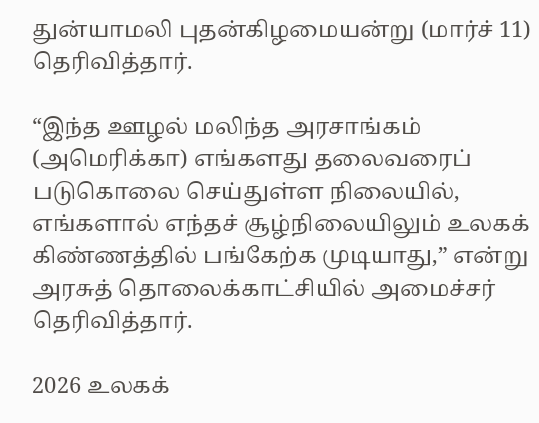துன்யாமலி புதன்கிழமையன்று (மார்ச் 11) தெரிவித்தார்.

“இந்த ஊழல் மலிந்த அரசாங்கம் (அமெரிக்கா) எங்களது தலைவரைப் படுகொலை செய்துள்ள நிலையில், எங்களால் எந்தச் சூழ்நிலையிலும் உலகக் கிண்ணத்தில் பங்கேற்க முடியாது,” என்று அரசுத் தொலைக்காட்சியில் அமைச்சர் தெரிவித்தார்.

2026 உலகக்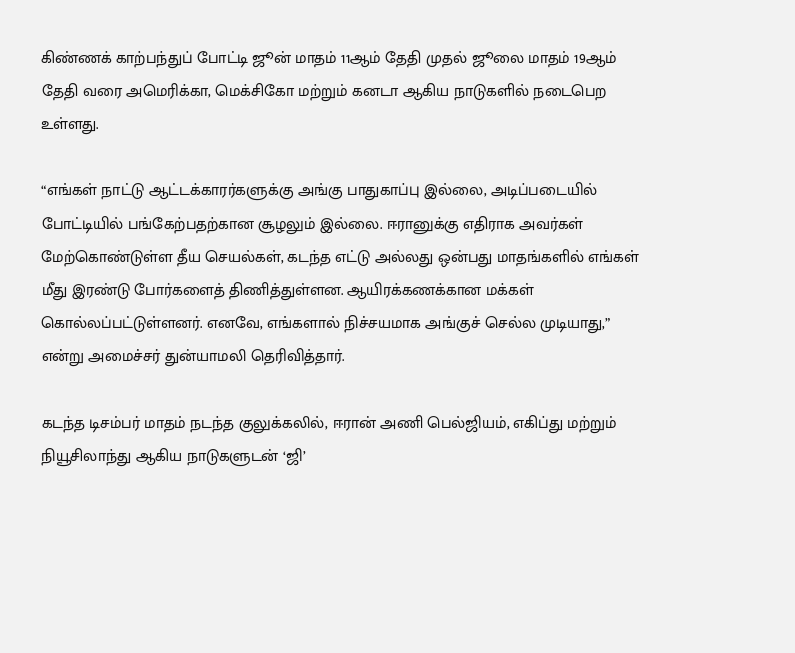கிண்ணக் காற்பந்துப் போட்டி ஜூன் மாதம் 11ஆம் தேதி முதல் ஜூலை மாதம் 19ஆம் தேதி வரை அமெரிக்கா, மெக்சிகோ மற்றும் கனடா ஆகிய நாடுகளில் நடைபெற உள்ளது.

“எங்கள் நாட்டு ஆட்டக்காரர்களுக்கு அங்கு பாதுகாப்பு இல்லை, அடிப்படையில் போட்டியில் பங்கேற்பதற்கான சூழலும் இல்லை. ஈரானுக்கு எதிராக அவர்கள் மேற்கொண்டுள்ள தீய செயல்கள், கடந்த எட்டு அல்லது ஒன்பது மாதங்களில் எங்கள் மீது இரண்டு போர்களைத் திணித்துள்ளன. ஆயிரக்கணக்கான மக்கள் கொல்லப்பட்டுள்ளனர். எனவே, எங்களால் நிச்சயமாக அங்குச் செல்ல முடியாது,” என்று அமைச்சர் துன்யாமலி தெரிவித்தார்.

கடந்த டிசம்பர் மாதம் நடந்த குலுக்கலில், ஈரான் அணி பெல்ஜியம், எகிப்து மற்றும் நியூசிலாந்து ஆகிய நாடுகளுடன் ‘ஜி’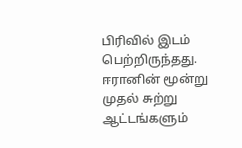பிரிவில் இடம் பெற்றிருந்தது. ஈரானின் மூன்று முதல் சுற்று ஆட்டங்களும்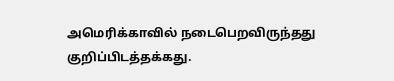அமெரிக்காவில் நடைபெறவிருந்தது குறிப்பிடத்தக்கது.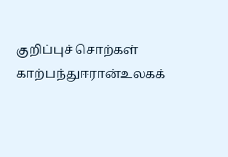குறிப்புச் சொற்கள்
காற்பந்துஈரான்உலகக்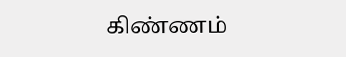கிண்ணம்